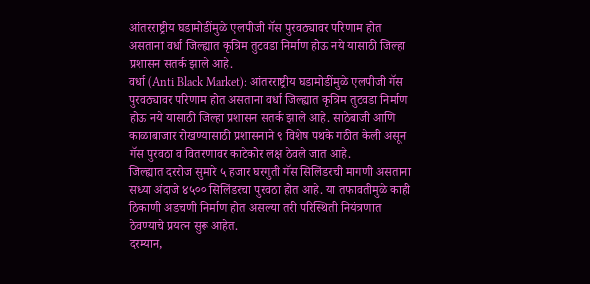आंतरराष्ट्रीय घडामोडींमुळे एलपीजी गॅस पुरवठ्यावर परिणाम होत असताना वर्धा जिल्ह्यात कृत्रिम तुटवडा निर्माण होऊ नये यासाठी जिल्हा प्रशासन सतर्क झाले आहे.
वर्धा (Anti Black Market): आंतरराष्ट्रीय घडामोडींमुळे एलपीजी गॅस पुरवठ्यावर परिणाम होत असताना वर्धा जिल्ह्यात कृत्रिम तुटवडा निर्माण होऊ नये यासाठी जिल्हा प्रशासन सतर्क झाले आहे. साठेबाजी आणि काळाबाजार रोखण्यासाठी प्रशासनाने ९ विशेष पथके गठीत केली असून गॅस पुरवठा व वितरणावर काटेकोर लक्ष ठेवले जात आहे.
जिल्ह्यात दररोज सुमारे ५ हजार घरगुती गॅस सिलिंडरची मागणी असताना सध्या अंदाजे ४५०० सिलिंडरचा पुरवठा होत आहे. या तफावतीमुळे काही ठिकाणी अडचणी निर्माण होत असल्या तरी परिस्थिती नियंत्रणात ठेवण्याचे प्रयत्न सुरू आहेत.
दरम्यान,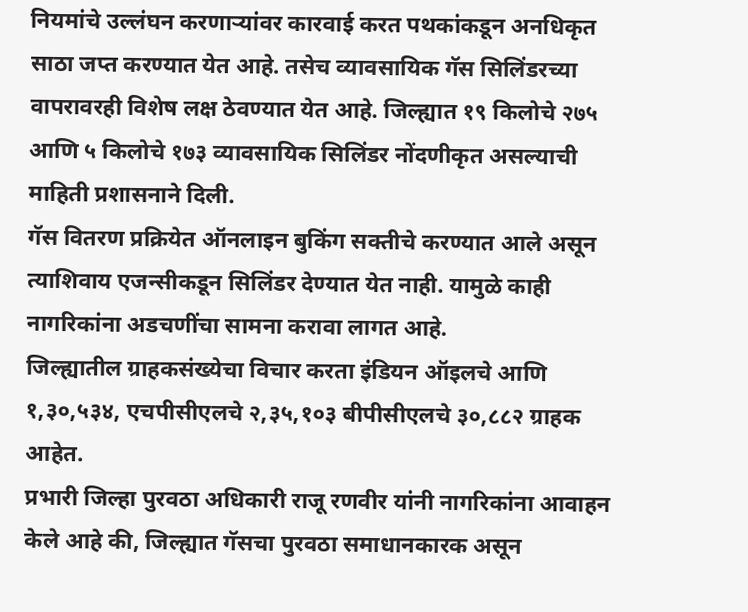नियमांचे उल्लंघन करणाऱ्यांवर कारवाई करत पथकांकडून अनधिकृत साठा जप्त करण्यात येत आहे. तसेच व्यावसायिक गॅस सिलिंडरच्या वापरावरही विशेष लक्ष ठेवण्यात येत आहे. जिल्ह्यात १९ किलोचे २७५ आणि ५ किलोचे १७३ व्यावसायिक सिलिंडर नोंदणीकृत असल्याची माहिती प्रशासनाने दिली.
गॅस वितरण प्रक्रियेत ऑनलाइन बुकिंग सक्तीचे करण्यात आले असून त्याशिवाय एजन्सीकडून सिलिंडर देण्यात येत नाही. यामुळे काही नागरिकांना अडचणींचा सामना करावा लागत आहे.
जिल्ह्यातील ग्राहकसंख्येचा विचार करता इंडियन ऑइलचे आणि १,३०,५३४, एचपीसीएलचे २,३५,१०३ बीपीसीएलचे ३०,८८२ ग्राहक आहेत.
प्रभारी जिल्हा पुरवठा अधिकारी राजू रणवीर यांनी नागरिकांना आवाहन केले आहे की, जिल्ह्यात गॅसचा पुरवठा समाधानकारक असून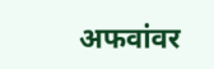अफवांवर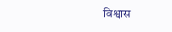विश्वास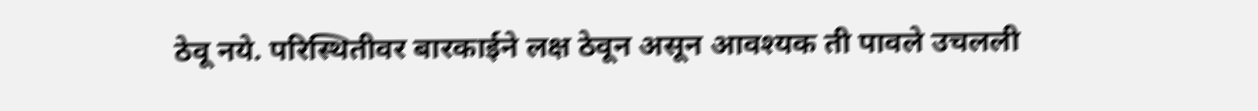ठेवू नये. परिस्थितीवर बारकाईने लक्ष ठेवून असून आवश्यक ती पावले उचलली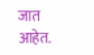जात आहेत.